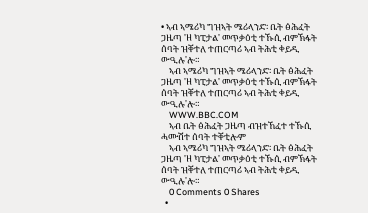• ኣብ ኣሜሪካ ግዝኣት ሜሪላንድ፡ ቤት ፅሕፈት ጋዜጣ 'ዘ ካፒታል' መጥቃዕቲ ተኹሲ ብምኽፋት ሰባት ዝቐተለ ተጠርጣሪ ኣብ ትሕቲ ቀይዲ ውዒሉ'ሎ።
    ኣብ ኣሜሪካ ግዝኣት ሜሪላንድ፡ ቤት ፅሕፈት ጋዜጣ 'ዘ ካፒታል' መጥቃዕቲ ተኹሲ ብምኽፋት ሰባት ዝቐተለ ተጠርጣሪ ኣብ ትሕቲ ቀይዲ ውዒሉ'ሎ።
    WWW.BBC.COM
    ኣብ ቤት ፅሕፈት ጋዜጣ ብዝተኸፈተ ተኹሲ ሓሙሽተ ሰባት ተቐቲሎም
    ኣብ ኣሜሪካ ግዝኣት ሜሪላንድ፡ ቤት ፅሕፈት ጋዜጣ 'ዘ ካፒታል' መጥቃዕቲ ተኹሲ ብምኽፋት ሰባት ዝቐተለ ተጠርጣሪ ኣብ ትሕቲ ቀይዲ ውዒሉ'ሎ።
    0 Comments 0 Shares
  •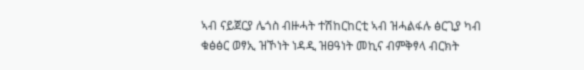ኣብ ናይጀርያ ሌጎስ ብዙሓት ተሽከርከርቲ ኣብ ዝሓልፋሉ ፅርጊያ ካብ ቁፅፅር ወፃኢ ዝኾነት ነዳዲ ዝፀዓነት መኪና ብምቅፃላ ብርክት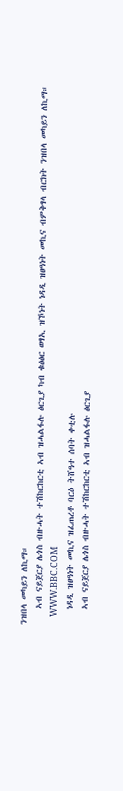ንዝበላ መካይን ለኪማ።
    ኣብ ናይጀርያ ሌጎስ ብዙሓት ተሽከርከርቲ ኣብ ዝሓልፋሉ ፅርጊያ ካብ ቁፅፅር ወፃኢ ዝኾነት ነዳዲ ዝፀዓነት መኪና ብምቅፃላ ብርክት ንዝበላ መካይን ለኪማ።
    WWW.BBC.COM
    ነዳዲ ዝፀዓነት መኪና ዝፈጠረቶ ባርዕ ትሸዓተ ሰባት ቀቲሉ
    ኣብ ናይጀርያ ሌጎስ ብዙሓት ተሽከርከርቲ ኣብ ዝሓልፋሉ ፅርጊያ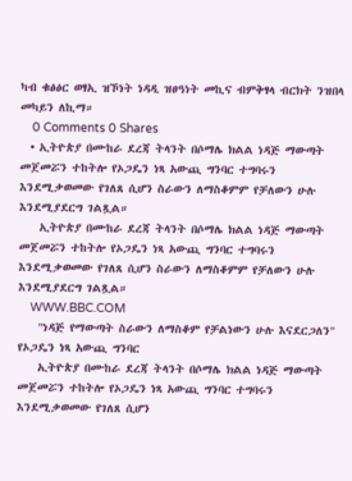ካብ ቁፅፅር ወፃኢ ዝኾነት ነዳዲ ዝፀዓነት መኪና ብምቅፃላ ብርክት ንዝበላ መካይን ለኪማ።
    0 Comments 0 Shares
  • ኢትዮጵያ በሙከራ ደረጃ ትላንት በሶማሌ ክልል ነዳጅ ማውጣት መጀመሯን ተከትሎ የኦጋዴን ነጻ አውጪ ግንባር ተግባሩን እንደሚቃወመው የገለጸ ሲሆን ስራውን ለማስቆምም የቻለውን ሁሉ እንደሚያደርግ ገልጿል።
    ኢትዮጵያ በሙከራ ደረጃ ትላንት በሶማሌ ክልል ነዳጅ ማውጣት መጀመሯን ተከትሎ የኦጋዴን ነጻ አውጪ ግንባር ተግባሩን እንደሚቃወመው የገለጸ ሲሆን ስራውን ለማስቆምም የቻለውን ሁሉ እንደሚያደርግ ገልጿል።
    WWW.BBC.COM
    "ነዳጅ የማውጣት ስራውን ለማስቆም የቻልነውን ሁሉ እናደርጋለን" የኦጋዴን ነጻ አውጪ ግንባር
    ኢትዮጵያ በሙከራ ደረጃ ትላንት በሶማሌ ክልል ነዳጅ ማውጣት መጀመሯን ተከትሎ የኦጋዴን ነጻ አውጪ ግንባር ተግባሩን እንደሚቃወመው የገለጸ ሲሆን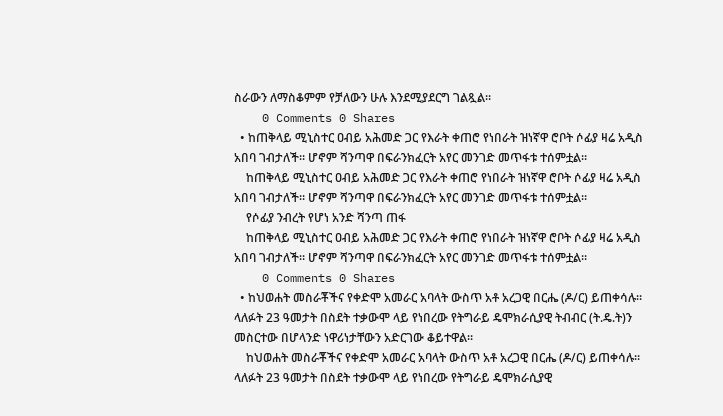ስራውን ለማስቆምም የቻለውን ሁሉ እንደሚያደርግ ገልጿል።
    0 Comments 0 Shares
  • ከጠቅላይ ሚኒስተር ዐብይ አሕመድ ጋር የእራት ቀጠሮ የነበራት ዝነኛዋ ሮቦት ሶፊያ ዛሬ አዲስ አበባ ገብታለች። ሆኖም ሻንጣዋ በፍራንክፈርት አየር መንገድ መጥፋቱ ተሰምቷል።
    ከጠቅላይ ሚኒስተር ዐብይ አሕመድ ጋር የእራት ቀጠሮ የነበራት ዝነኛዋ ሮቦት ሶፊያ ዛሬ አዲስ አበባ ገብታለች። ሆኖም ሻንጣዋ በፍራንክፈርት አየር መንገድ መጥፋቱ ተሰምቷል።
    የሶፊያ ንብረት የሆነ አንድ ሻንጣ ጠፋ
    ከጠቅላይ ሚኒስተር ዐብይ አሕመድ ጋር የእራት ቀጠሮ የነበራት ዝነኛዋ ሮቦት ሶፊያ ዛሬ አዲስ አበባ ገብታለች። ሆኖም ሻንጣዋ በፍራንክፈርት አየር መንገድ መጥፋቱ ተሰምቷል።
    0 Comments 0 Shares
  • ከህወሐት መስራቾችና የቀድሞ አመራር አባላት ውስጥ አቶ አረጋዊ በርሔ (ዶ/ር) ይጠቀሳሉ። ላለፉት 23 ዓመታት በስደት ተቃውሞ ላይ የነበረው የትግራይ ዴሞክራሲያዊ ትብብር (ት.ዴ.ት)ን መስርተው በሆላንድ ነዋሪነታቸውን አድርገው ቆይተዋል።
    ከህወሐት መስራቾችና የቀድሞ አመራር አባላት ውስጥ አቶ አረጋዊ በርሔ (ዶ/ር) ይጠቀሳሉ። ላለፉት 23 ዓመታት በስደት ተቃውሞ ላይ የነበረው የትግራይ ዴሞክራሲያዊ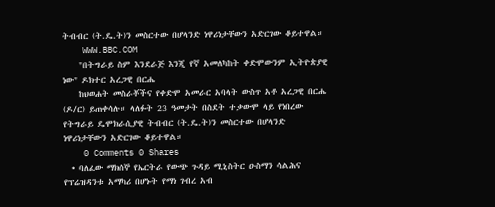ትብብር (ት.ዴ.ት)ን መስርተው በሆላንድ ነዋሪነታቸውን አድርገው ቆይተዋል።
    WWW.BBC.COM
    "በትግራይ ስም እንደራጅ እንጂ የኛ አመለካከት ቀድሞውንም ኢትዮጵያዊ ነው" ዶክተር አረጋዊ በርሔ
    ከህወሐት መስራቾችና የቀድሞ አመራር አባላት ውስጥ አቶ አረጋዊ በርሔ (ዶ/ር) ይጠቀሳሉ። ላለፉት 23 ዓመታት በስደት ተቃውሞ ላይ የነበረው የትግራይ ዴሞክራሲያዊ ትብብር (ት.ዴ.ት)ን መስርተው በሆላንድ ነዋሪነታቸውን አድርገው ቆይተዋል።
    0 Comments 0 Shares
  • ባለፈው ማክሰኞ የኤርትራ የውጭ ጉዳይ ሚኒስትር ዑስማን ሳልሕና የፕሬዝዳንቱ አማካሪ በሆኑት የማነ ገብረ አብ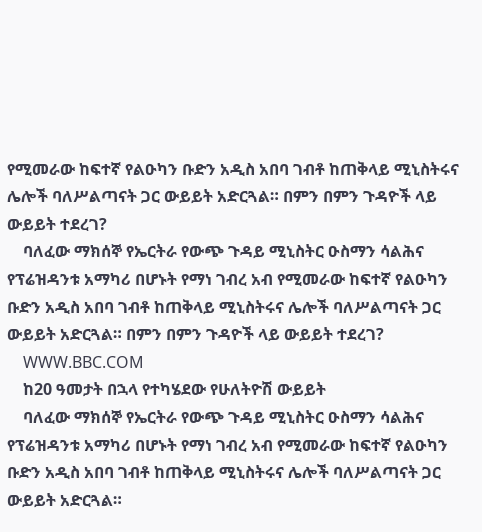የሚመራው ከፍተኛ የልዑካን ቡድን አዲስ አበባ ገብቶ ከጠቅላይ ሚኒስትሩና ሌሎች ባለሥልጣናት ጋር ውይይት አድርጓል። በምን በምን ጉዳዮች ላይ ውይይት ተደረገ?
    ባለፈው ማክሰኞ የኤርትራ የውጭ ጉዳይ ሚኒስትር ዑስማን ሳልሕና የፕሬዝዳንቱ አማካሪ በሆኑት የማነ ገብረ አብ የሚመራው ከፍተኛ የልዑካን ቡድን አዲስ አበባ ገብቶ ከጠቅላይ ሚኒስትሩና ሌሎች ባለሥልጣናት ጋር ውይይት አድርጓል። በምን በምን ጉዳዮች ላይ ውይይት ተደረገ?
    WWW.BBC.COM
    ከ20 ዓመታት በኋላ የተካሄደው የሁለትዮሽ ውይይት
    ባለፈው ማክሰኞ የኤርትራ የውጭ ጉዳይ ሚኒስትር ዑስማን ሳልሕና የፕሬዝዳንቱ አማካሪ በሆኑት የማነ ገብረ አብ የሚመራው ከፍተኛ የልዑካን ቡድን አዲስ አበባ ገብቶ ከጠቅላይ ሚኒስትሩና ሌሎች ባለሥልጣናት ጋር ውይይት አድርጓል።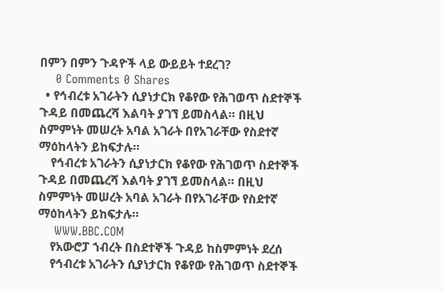በምን በምን ጉዳዮች ላይ ውይይት ተደረገ?
    0 Comments 0 Shares
  • የኅብረቱ አገራትን ሲያነታርክ የቆየው የሕገወጥ ስደተኞች ጉዳይ በመጨረሻ እልባት ያገኘ ይመስላል። በዚህ ስምምነት መሠረት አባል አገራት በየአገራቸው የስደተኛ ማዕከላትን ይከፍታሉ።
    የኅብረቱ አገራትን ሲያነታርክ የቆየው የሕገወጥ ስደተኞች ጉዳይ በመጨረሻ እልባት ያገኘ ይመስላል። በዚህ ስምምነት መሠረት አባል አገራት በየአገራቸው የስደተኛ ማዕከላትን ይከፍታሉ።
    WWW.BBC.COM
    የአውሮፓ ኀብረት በስደተኞች ጉዳይ ከስምምነት ደረሰ
    የኅብረቱ አገራትን ሲያነታርክ የቆየው የሕገወጥ ስደተኞች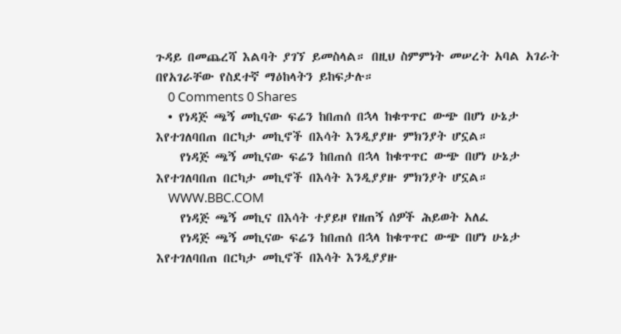ጉዳይ በመጨረሻ እልባት ያገኘ ይመስላል። በዚህ ስምምነት መሠረት አባል አገራት በየአገራቸው የስደተኛ ማዕከላትን ይከፍታሉ።
    0 Comments 0 Shares
  • የነዳጅ ጫኝ መኪናው ፍሬን ከበጠሰ በኋላ ከቁጥጥር ውጭ በሆነ ሁኔታ እየተገለባበጠ በርካታ መኪኖች በእሳት እንዲያያዙ ምክንያት ሆኗል።
    የነዳጅ ጫኝ መኪናው ፍሬን ከበጠሰ በኋላ ከቁጥጥር ውጭ በሆነ ሁኔታ እየተገለባበጠ በርካታ መኪኖች በእሳት እንዲያያዙ ምክንያት ሆኗል።
    WWW.BBC.COM
    የነዳጅ ጫኝ መኪና በእሳት ተያይዞ የዘጠኝ ሰዎች ሕይወት አለፈ
    የነዳጅ ጫኝ መኪናው ፍሬን ከበጠሰ በኋላ ከቁጥጥር ውጭ በሆነ ሁኔታ እየተገለባበጠ በርካታ መኪኖች በእሳት እንዲያያዙ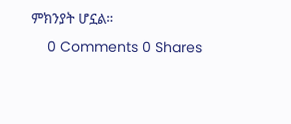ምክንያት ሆኗል።
    0 Comments 0 Shares